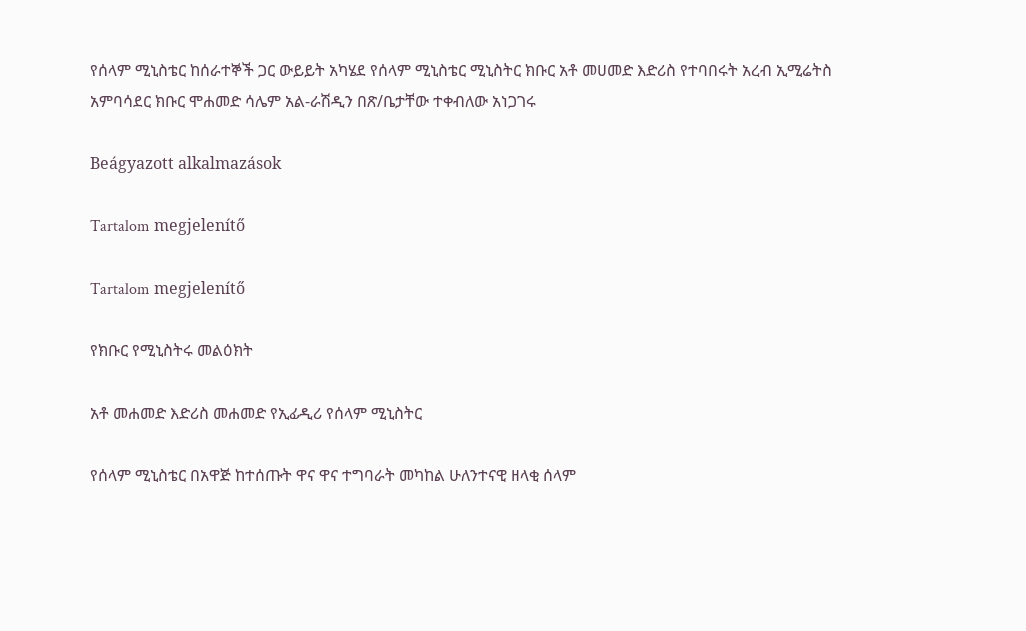የሰላም ሚኒስቴር ከሰራተኞች ጋር ውይይት አካሄደ የሰላም ሚኒስቴር ሚኒስትር ክቡር አቶ መሀመድ እድሪስ የተባበሩት አረብ ኢሚሬትስ አምባሳደር ክቡር ሞሐመድ ሳሌም አል-ራሽዲን በጽ/ቤታቸው ተቀብለው አነጋገሩ

Beágyazott alkalmazások

Tartalom megjelenítő

Tartalom megjelenítő

የክቡር የሚኒስትሩ መልዕክት

አቶ መሐመድ እድሪስ መሐመድ የኢፊዲሪ የሰላም ሚኒስትር

የሰላም ሚኒስቴር በአዋጅ ከተሰጡት ዋና ዋና ተግባራት መካከል ሁለንተናዊ ዘላቂ ሰላም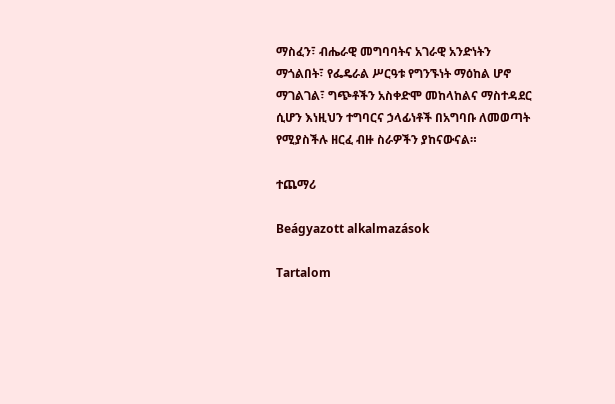ማስፈን፣ ብሔራዊ መግባባትና አገራዊ አንድነትን ማጎልበት፣ የፌዴራል ሥርዓቱ የግንኙነት ማዕከል ሆኖ ማገልገል፣ ግጭቶችን አስቀድሞ መከላከልና ማስተዳደር ሲሆን እነዚህን ተግባርና ኃላፊነቶች በአግባቡ ለመወጣት የሚያስችሉ ዘርፈ ብዙ ስራዎችን ያከናውናል።

ተጨማሪ

Beágyazott alkalmazások

Tartalom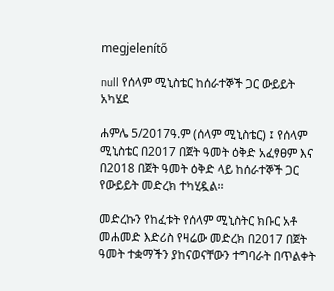megjelenítő

null የሰላም ሚኒስቴር ከሰራተኞች ጋር ውይይት አካሄደ

ሐምሌ 5/2017ዓ.ም (ሰላም ሚኒስቴር) ፤ የሰላም ሚኒስቴር በ2017 በጀት ዓመት ዕቅድ አፈፃፀም እና በ2018 በጀት ዓመት ዕቅድ ላይ ከሰራተኞች ጋር የውይይት መድረክ ተካሂዷል፡፡

መድረኩን የከፈቱት የሰላም ሚኒስትር ክቡር አቶ መሐመድ እድሪስ የዛሬው መድረክ በ2017 በጀት ዓመት ተቋማችን ያከናወናቸውን ተግባራት በጥልቀት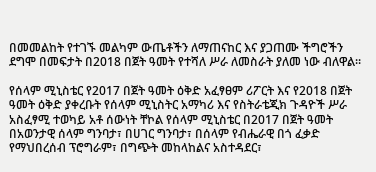በመመልከት የተገኙ መልካም ውጤቶችን ለማጠናከር እና ያጋጠሙ ችግሮችን ደግሞ በመፍታት በ2018 በጀት ዓመት የተሻለ ሥራ ለመስራት ያለመ ነው ብለዋል።

የሰላም ሚኒስቴር የ2017 በጀት ዓመት ዕቅድ አፈፃፀም ሪፖርት እና የ2018 በጀት ዓመት ዕቅድ ያቀረቡት የሰላም ሚኒስትር አማካሪ እና የስትራቴጂክ ጉዳዮች ሥራ አስፈፃሚ ተወካይ አቶ ሰውነት ቸኮል የሰላም ሚኒስቴር በ2017 በጀት ዓመት በአወንታዊ ሰላም ግንባታ፣ በሀገር ግንባታ፣ በሰላም የብሔራዊ በጎ ፈቃድ የማህበረሰብ ፕሮግራም፣ በግጭት መከላከልና አስተዳደር፣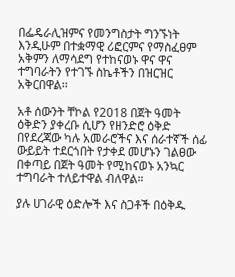በፌዴራሊዝምና የመንግስታት ግንኙነት እንዲሁም በተቋማዊ ሪፎርምና የማስፈፀም አቅምን ለማሳደግ የተከናወኑ ዋና ዋና ተግባራትን የተገኙ ስኬቶችን በዝርዝር አቅርበዋል፡፡

አቶ ሰውንት ቸኮል የ2018 በጀት ዓመት ዕቅድን ያቀረቡ ሲሆን የዘንድሮ ዕቅድ በየደረጃው ካሉ አመራሮችና እና ሰራተኛች ሰፊ ውይይት ተደርጎበት የታቀደ መሆኑን ገልፀው በቀጣይ በጀት ዓመት የሚከናወኑ አንኳር ተግባራት ተለይተዋል ብለዋል።

ያሉ ሀገራዊ ዕድሎች እና ስጋቶች በዕቅዱ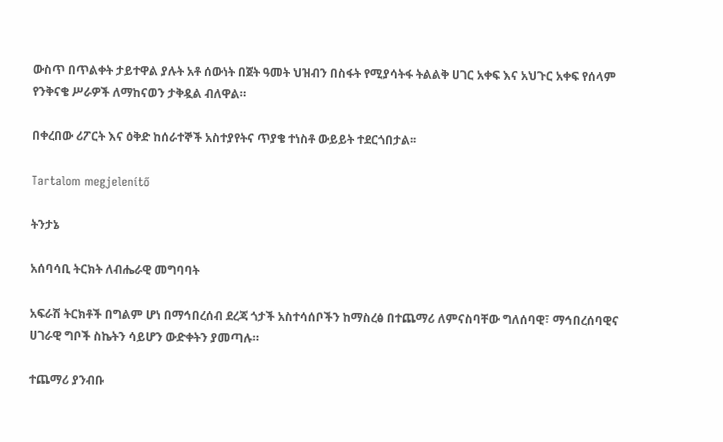ውስጥ በጥልቀት ታይተዋል ያሉት አቶ ሰውነት በጀት ዓመት ህዝብን በስፋት የሚያሳትፋ ትልልቅ ሀገር አቀፍ እና አህጉር አቀፍ የሰላም የንቅናቄ ሥራዎች ለማከናወን ታቅዷል ብለዋል።

በቀረበው ሪፖርት እና ዕቅድ ከሰራተኞች አስተያየትና ጥያቄ ተነስቶ ውይይት ተደርጎበታል፡፡

Tartalom megjelenítő

ትንታኔ

አሰባሳቢ ትርክት ለብሔራዊ መግባባት

አፍራሽ ትርክቶች በግልም ሆነ በማኅበረሰብ ደረጃ ጎታች አስተሳሰቦችን ከማስረፅ በተጨማሪ ለምናስባቸው ግለሰባዊ፣ ማኅበረሰባዊና ሀገራዊ ግቦች ስኬትን ሳይሆን ውድቀትን ያመጣሉ።

ተጨማሪ ያንብቡ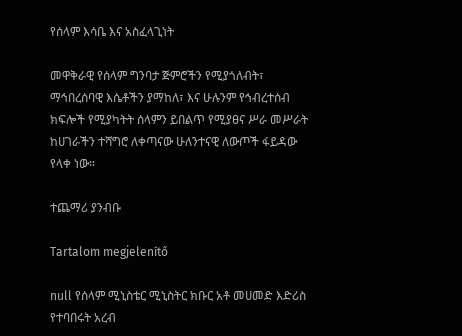የሰላም እሳቤ እና አስፈላጊነት

መዋቅራዊ የሰላም ግንባታ ጅምሮችን የሚያጎለብት፣ ማኅበረሰባዊ እሴቶችን ያማከለ፣ እና ሁሉንም የኅብረተሰብ ክፍሎች የሚያካትት ሰላምን ይበልጥ የሚያፀና ሥራ መሥራት ከሀገራችን ተሻግሮ ለቀጣናው ሁለንተናዊ ለውጦች ፋይዳው የላቀ ነው።

ተጨማሪ ያንብቡ

Tartalom megjelenítő

null የሰላም ሚኒስቴር ሚኒስትር ክቡር አቶ መሀመድ እድሪስ የተባበሩት አረብ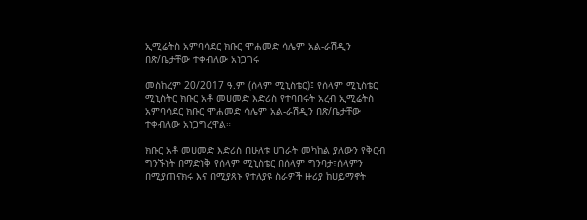ኢሚሬትስ አምባሳደር ክቡር ሞሐመድ ሳሌም አል-ራሽዲን በጽ/ቤታቸው ተቀብለው አነጋገሩ

መስከረም 20/2017 ዓ.ም (ሰላም ሚኒስቴር)፤ የሰላም ሚኒስቴር ሚኒስትር ክቡር አቶ መሀመድ እድሪስ የተባበሩት አረብ ኢሚሬትስ አምባሳደር ክቡር ሞሐመድ ሳሌም አል-ራሽዲን በጽ/ቤታቸው ተቀብለው አነጋግረዋል።

ክቡር አቶ መሀመድ እድሪስ በሁለቱ ሀገራት መካከል ያለውን የቅርብ ግንኙነት በማድነቅ የሰላም ሚኒስቴር በሰላም ግንባታ፣ሰላምን በሚያጠናክሩ እና በሚያጸኑ የተለያዩ ስራዎች ዙሪያ ከሀይማኖት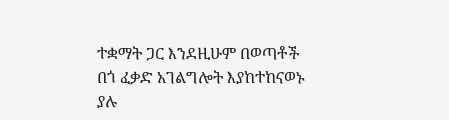ተቋማት ጋር እንደዚሁም በወጣቶች በጎ ፈቃድ አገልግሎት እያከተከናወኑ ያሉ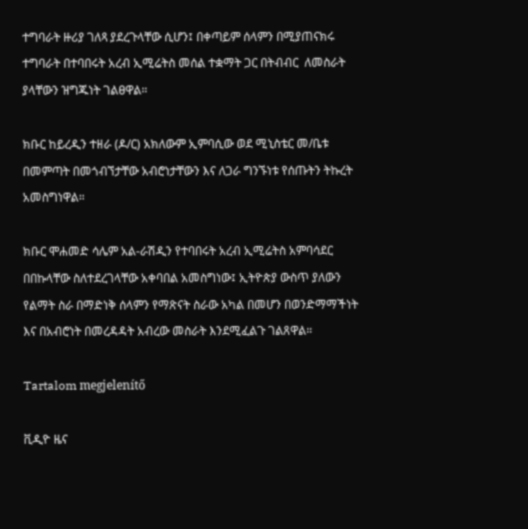ተግባራት ዙሪያ ገለጻ ያደረጉላቸው ሲሆን፤ በቀጣይም ሰላምን በሚያጠናክሩ ተግባራት በተባበሩት አረብ ኢሚሬትስ መሰል ተቋማት ጋር በትብብር  ለመስራት ያላቸውን ዝግጁነት ገልፀዋል።

ክቡር ከይረዲን ተዘራ (ዶ/ር) አክለውም ኢምባሲው ወደ ሚኒስቴር መ/ቤቱ በመምጣት በመጎብኘታቸው አብሮነታቸውን እና ለጋራ ግንኙነቱ የሰጡትን ትኩረት አመስግነዋል።

ክቡር ሞሐመድ ሳሌም አል-ራሽዲን የተባበሩት አረብ ኢሚሬትስ አምባሳደር በበኩላቸው ስለተደረገላቸው አቀባበል አመስግነው፤ ኢትዮጵያ ውስጥ ያለውን የልማት ስራ በማድነቅ ሰላምን የማጽናት ስራው አካል በመሆን በወንድማማችነት እና በአብሮነት በመረዳዳት አብረው መስራት እንደሚፈልጉ ገልጸዋል።

Tartalom megjelenítő

ቪዲዮ ዜና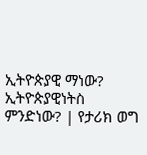ኢትዮጵያዊ ማነው? ኢትዮጵያዊነትስ ምንድነው? | የታሪክ ወግ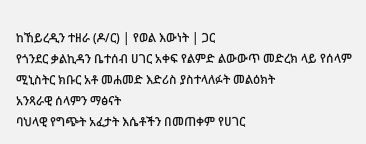ከኸይረዲን ተዘራ (ዶ/ር) | የወል እውነት | ጋር
የጎንደር ቃልኪዳን ቤተሰብ ሀገር አቀፍ የልምድ ልውውጥ መድረክ ላይ የሰላም ሚኒስትር ክቡር አቶ መሐመድ እድሪስ ያስተላለፉት መልዕክት
አንጻራዊ ሰላምን ማፅናት
ባህላዊ የግጭት አፈታት እሴቶችን በመጠቀም የሀገር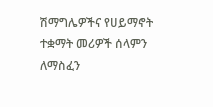ሽማግሌዎችና የሀይማኖት ተቋማት መሪዎች ሰላምን ለማስፈን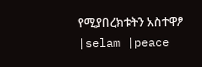የሚያበረክቱትን አስተዋፆ |selam |peace